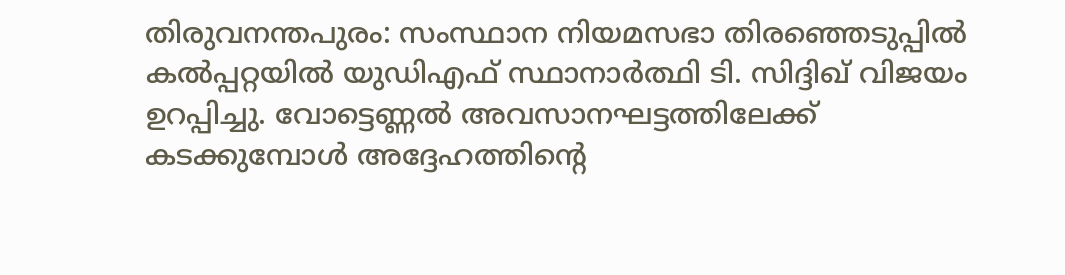തിരുവനന്തപുരം: സംസ്ഥാന നിയമസഭാ തിരഞ്ഞെടുപ്പിൽ കൽപ്പറ്റയിൽ യുഡിഎഫ് സ്ഥാനാർത്ഥി ടി. സിദ്ദിഖ് വിജയം ഉറപ്പിച്ചു. വോട്ടെണ്ണൽ അവസാനഘട്ടത്തിലേക്ക് കടക്കുമ്പോൾ അദ്ദേഹത്തിന്റെ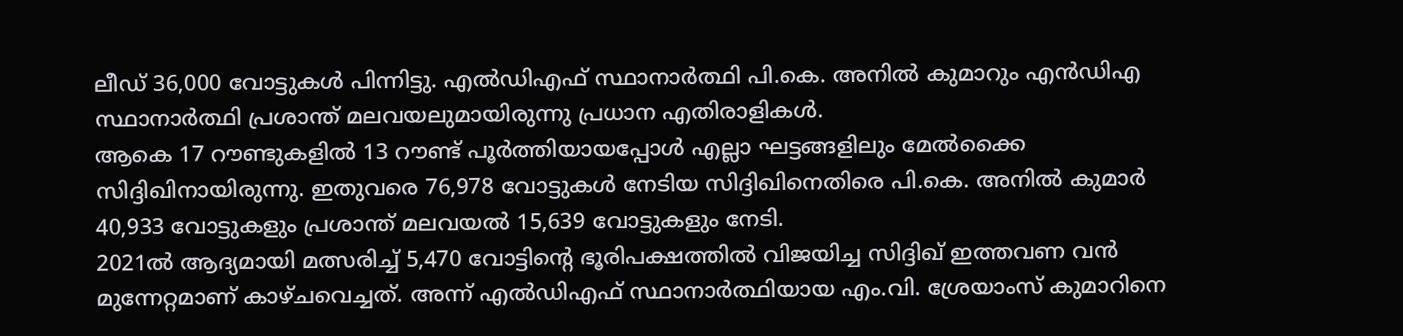ലീഡ് 36,000 വോട്ടുകൾ പിന്നിട്ടു. എൽഡിഎഫ് സ്ഥാനാർത്ഥി പി.കെ. അനിൽ കുമാറും എൻഡിഎ സ്ഥാനാർത്ഥി പ്രശാന്ത് മലവയലുമായിരുന്നു പ്രധാന എതിരാളികൾ.
ആകെ 17 റൗണ്ടുകളിൽ 13 റൗണ്ട് പൂർത്തിയായപ്പോൾ എല്ലാ ഘട്ടങ്ങളിലും മേൽക്കൈ സിദ്ദിഖിനായിരുന്നു. ഇതുവരെ 76,978 വോട്ടുകൾ നേടിയ സിദ്ദിഖിനെതിരെ പി.കെ. അനിൽ കുമാർ 40,933 വോട്ടുകളും പ്രശാന്ത് മലവയൽ 15,639 വോട്ടുകളും നേടി.
2021ൽ ആദ്യമായി മത്സരിച്ച് 5,470 വോട്ടിന്റെ ഭൂരിപക്ഷത്തിൽ വിജയിച്ച സിദ്ദിഖ് ഇത്തവണ വൻ മുന്നേറ്റമാണ് കാഴ്ചവെച്ചത്. അന്ന് എൽഡിഎഫ് സ്ഥാനാർത്ഥിയായ എം.വി. ശ്രേയാംസ് കുമാറിനെ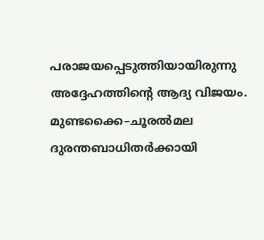പരാജയപ്പെടുത്തിയായിരുന്നു അദ്ദേഹത്തിന്റെ ആദ്യ വിജയം.
മുണ്ടക്കൈ–ചൂരൽമല ദുരന്തബാധിതർക്കായി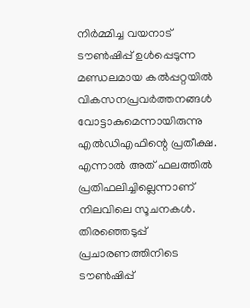നിർമ്മിച്ച വയനാട് ടൗൺഷിപ്പ് ഉൾപ്പെടുന്ന മണ്ഡലമായ കൽപ്പറ്റയിൽ വികസനപ്രവർത്തനങ്ങൾ വോട്ടാകുമെന്നായിരുന്നു എൽഡിഎഫിന്റെ പ്രതീക്ഷ. എന്നാൽ അത് ഫലത്തിൽ പ്രതിഫലിച്ചില്ലെന്നാണ് നിലവിലെ സൂചനകൾ. തിരഞ്ഞെടുപ്പ് പ്രചാരണത്തിനിടെ ടൗൺഷിപ്പ്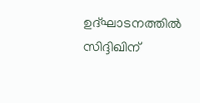ഉദ്ഘാടനത്തിൽ സിദ്ദിഖിന്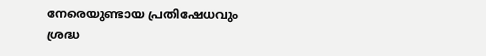നേരെയുണ്ടായ പ്രതിഷേധവും ശ്രദ്ധ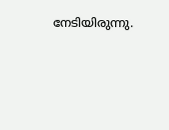നേടിയിരുന്നു.